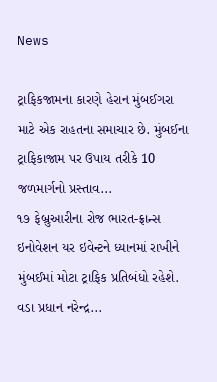News

ટ્રાફિકજામના કારણે હેરાન મુંબઈગરા માટે એક રાહતના સમાચાર છે. મુંબઈના ટ્રાફિકાજામ પર ઉપાય તરીકે 10 જળમાર્ગનો પ્રસ્તાવ...
૧૭ ફેબ્રુઆરીના રોજ ભારત-ફ્રાન્સ ઇનોવેશન યર ઇવેન્ટને ધ્યાનમાં રાખીને મુંબઈમાં મોટા ટ્રાફિક પ્રતિબંધો રહેશે. વડા પ્રધાન નરેન્દ્ર...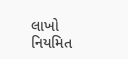લાખો નિયમિત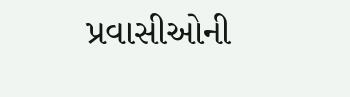પ્રવાસીઓની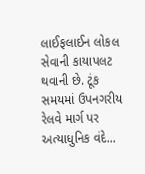લાઈફલાઈન લોકલ સેવાની કાયાપલટ થવાની છે. ટૂંક સમયમાં ઉપનગરીય રેલવે માર્ગ પર અત્યાધુનિક વંદે...